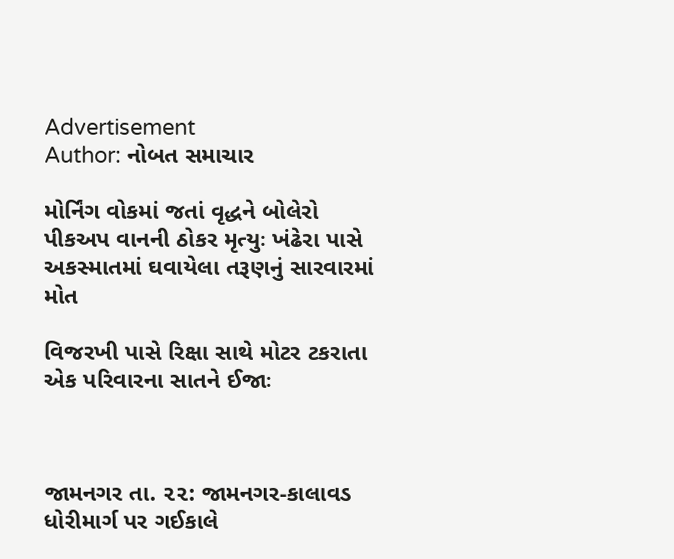Advertisement
Author: નોબત સમાચાર

મોર્નિંગ વોકમાં જતાં વૃદ્ધને બોલેરો પીકઅપ વાનની ઠોકર મૃત્યુઃ ખંઢેરા પાસે અકસ્માતમાં ઘવાયેલા તરૂણનું સારવારમાં મોત

વિજરખી પાસે રિક્ષા સાથે મોટર ટકરાતા એક પરિવારના સાતને ઈજાઃ



જામનગર તા. ૨૨: જામનગર-કાલાવડ ધોરીમાર્ગ પર ગઈકાલે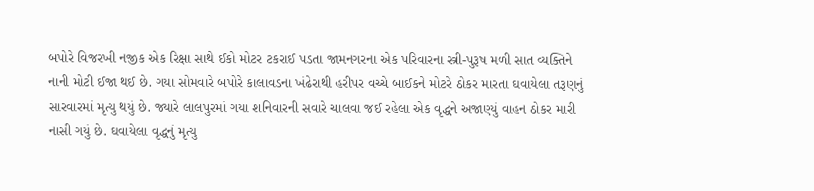બપોરે વિજરખી નજીક એક રિક્ષા સાથે ઈકો મોટર ટકરાઈ પડતા જામનગરના એક પરિવારના સ્ત્રી-પુરૂષ મળી સાત વ્યક્તિને નાની મોટી ઈજા થઈ છે. ગયા સોમવારે બપોરે કાલાવડના ખંઢેરાથી હરીપર વચ્ચે બાઈકને મોટરે ઠોકર મારતા ઘવાયેલા તરૂણનું સારવારમાં મૃત્યુ થયું છે. જ્યારે લાલપુરમાં ગયા શનિવારની સવારે ચાલવા જઈ રહેલા એક વૃદ્ધને અજાણ્યું વાહન ઠોકર મારી નાસી ગયું છે. ઘવાયેલા વૃદ્ધનું મૃત્યુ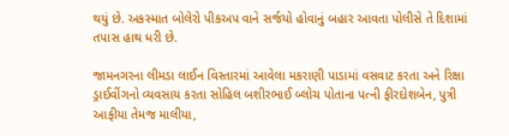થયું છે. અકસ્માત બોલેરો પીકઅપ વાને સર્જયો હોવાનું બહાર આવતા પોલીસે તે દિશામાં તપાસ હાથ ધરી છે.

જામનગરના લીમડા લાઈન વિસ્તારમાં આવેલા મકરાણી પાડામાં વસવાટ કરતા અને રિક્ષા ડ્રાઈવીંગનો વ્યવસાય કરતા સોહિલ બશીરભાઈ બ્લોચ પોતાના પત્ની ફીરદોશબેન, પુત્રી આફીયા તેમજ માલીયા,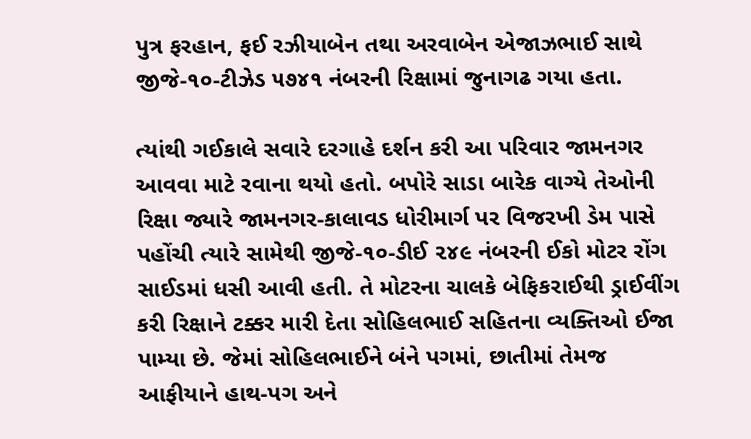પુત્ર ફરહાન, ફઈ રઝીયાબેન તથા અરવાબેન એજાઝભાઈ સાથે જીજે-૧૦-ટીઝેડ ૫૭૪૧ નંબરની રિક્ષામાં જુનાગઢ ગયા હતા.

ત્યાંથી ગઈકાલે સવારે દરગાહે દર્શન કરી આ પરિવાર જામનગર આવવા માટે રવાના થયો હતો. બપોરે સાડા બારેક વાગ્યે તેઓની રિક્ષા જ્યારે જામનગર-કાલાવડ ધોરીમાર્ગ પર વિજરખી ડેમ પાસે પહોંચી ત્યારે સામેથી જીજે-૧૦-ડીઈ ૨૪૯ નંબરની ઈકો મોટર રોંગ સાઈડમાં ધસી આવી હતી. તે મોટરના ચાલકે બેફિકરાઈથી ડ્રાઈવીંગ કરી રિક્ષાને ટક્કર મારી દેતા સોહિલભાઈ સહિતના વ્યક્તિઓ ઈજા પામ્યા છે. જેમાં સોહિલભાઈને બંને પગમાં, છાતીમાં તેમજ આફીયાને હાથ-પગ અને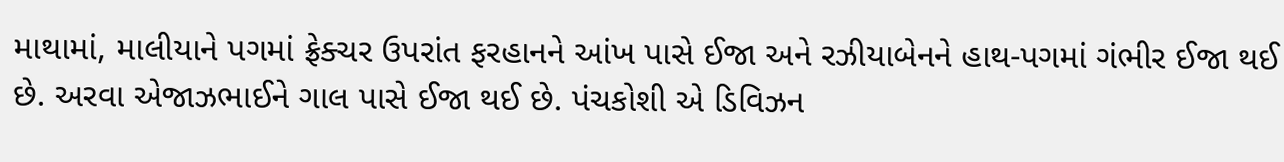માથામાં, માલીયાને પગમાં ફ્રેક્ચર ઉપરાંત ફરહાનને આંખ પાસે ઈજા અને રઝીયાબેનને હાથ-પગમાં ગંભીર ઈજા થઈ છે. અરવા એજાઝભાઈને ગાલ પાસે ઈજા થઈ છે. પંચકોશી એ ડિવિઝન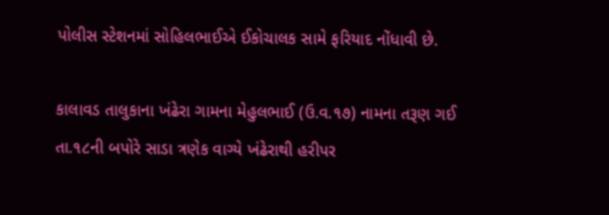પોલીસ સ્ટેશનમાં સોહિલભાઈએ ઈકોચાલક સામે ફરિયાદ નોંધાવી છે.

કાલાવડ તાલુકાના ખંઢેરા ગામના મેહુલભાઈ (ઉ.વ.૧૭) નામના તરૂણ ગઈ તા.૧૮ની બપોરે સાડા ત્રણેક વાગ્યે ખંઢેરાથી હરીપર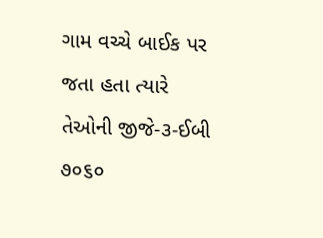ગામ વચ્ચે બાઈક પર જતા હતા ત્યારે તેઓની જીજે-૩-ઈબી ૭૦૬૦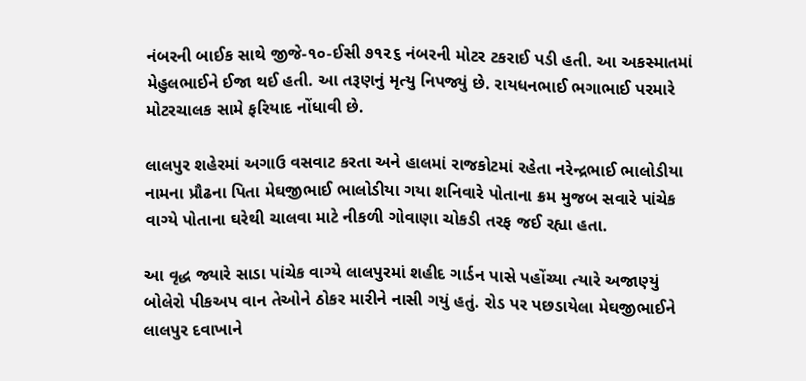નંબરની બાઈક સાથે જીજે-૧૦-ઈસી ૭૧૨૬ નંબરની મોટર ટકરાઈ પડી હતી. આ અકસ્માતમાં મેહુલભાઈને ઈજા થઈ હતી. આ તરૂણનું મૃત્યુ નિપજ્યું છે. રાયધનભાઈ ભગાભાઈ પરમારે મોટરચાલક સામે ફરિયાદ નોંધાવી છે.

લાલપુર શહેરમાં અગાઉ વસવાટ કરતા અને હાલમાં રાજકોટમાં રહેતા નરેન્દ્રભાઈ ભાલોડીયા નામના પ્રૌઢના પિતા મેઘજીભાઈ ભાલોડીયા ગયા શનિવારે પોતાના ક્રમ મુજબ સવારે પાંચેક વાગ્યે પોતાના ઘરેથી ચાલવા માટે નીકળી ગોવાણા ચોકડી તરફ જઈ રહ્યા હતા.

આ વૃદ્ધ જ્યારે સાડા પાંચેક વાગ્યે લાલપુરમાં શહીદ ગાર્ડન પાસે પહોંચ્યા ત્યારે અજાણ્યું બોલેરો પીકઅપ વાન તેઓને ઠોકર મારીને નાસી ગયું હતું. રોડ પર પછડાયેલા મેઘજીભાઈને લાલપુર દવાખાને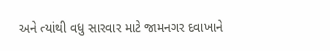અને ત્યાંથી વધુ સારવાર માટે જામનગર દવાખાને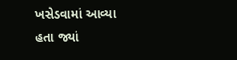ખસેડવામાં આવ્યા હતા જ્યાં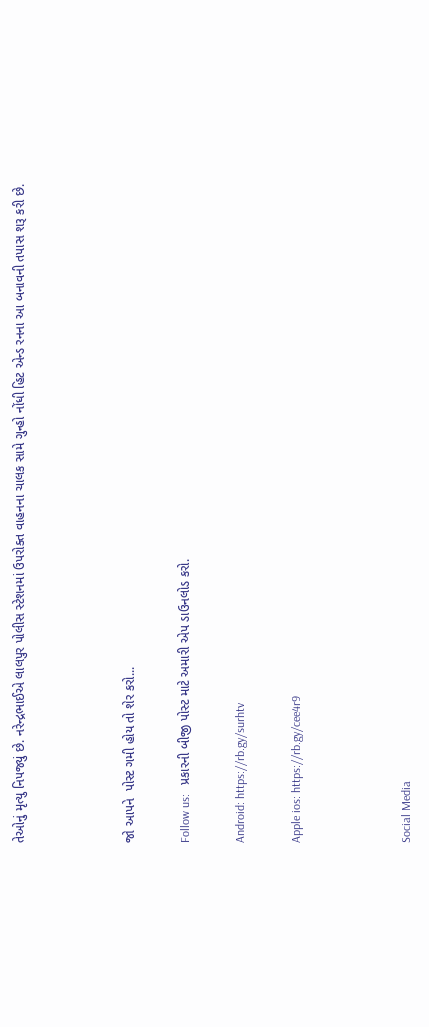તેઓનું મૃત્યુ નિપજ્યું છે. નરેન્દ્રભાઈએ લાલપુર પોલીસ સ્ટેશનમાં ઉપરોક્ત વાહનના ચાલક સામે ગુન્હો નોંધી હિટ એન્ડ રનના આ બનાવની તપાસ શરૂ કરી છે.



જો આપને  પોસ્ટ ગમી હોય તો શેર કરો...

Follow us:   પ્રકારની બીજી પોસ્ટ માટે અમારી એપ ડાઉનલોડ કરો.

Android: https://rb.gy/surhtv

Apple ios: https://rb.gy/cee4r9



Social Media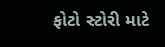ફોટો સ્ટોરી માટે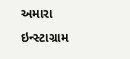અમારા ઇન્સ્ટાગ્રામ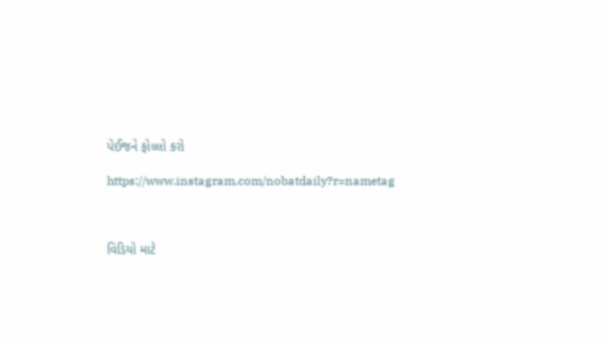પેઈજને ફોલ્લો કરો

https://www.instagram.com/nobatdaily?r=nametag



વિડિયો માટે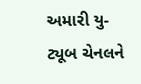અમારી યુ-ટ્યૂબ ચેનલને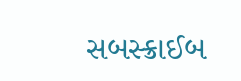સબસ્ક્રાઈબ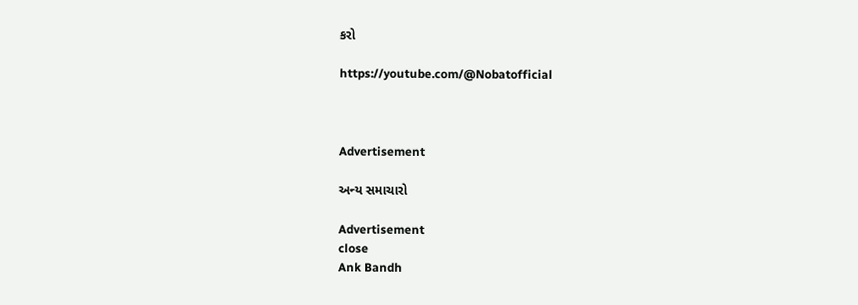કરો

https://youtube.com/@Nobatofficial



Advertisement

અન્ય સમાચારો

Advertisement
close
Ank Bandh